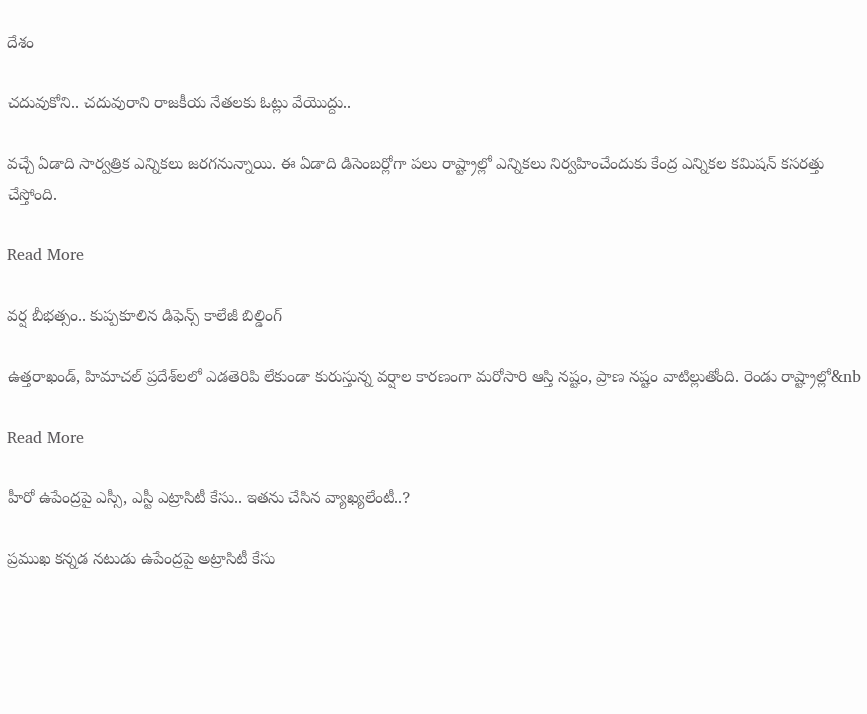దేశం

చదువుకోని.. చదువురాని రాజకీయ నేతలకు ఓట్లు వేయొద్దు..

వచ్చే ఏడాది సార్వత్రిక ఎన్నికలు జరగనున్నాయి. ఈ ఏడాది డిసెంబర్లోగా పలు రాష్ట్రాల్లో ఎన్నికలు నిర్వహించేందుకు కేంద్ర ఎన్నికల కమిషన్ కసరత్తు చేస్తోంది.

Read More

వర్ష బీభత్సం.. కుప్పకూలిన డిఫెన్స్ కాలేజీ బిల్డింగ్

ఉత్తరాఖండ్, హిమాచల్ ప్రదేశ్‌లలో ఎడతెరిపి లేకుండా కురుస్తున్న వర్షాల కారణంగా మరోసారి ఆస్తి నష్టం, ప్రాణ నష్టం వాటిల్లుతోంది. రెండు రాష్ట్రాల్లో&nb

Read More

హీరో ఉపేంద్రపై ఎస్సీ, ఎస్టీ ఎట్రాసిటీ కేసు.. ఇతను చేసిన వ్యాఖ్యలేంటీ..?

ప్రముఖ కన్నడ నటుడు ఉపేంద్రపై అట్రాసిటీ కేసు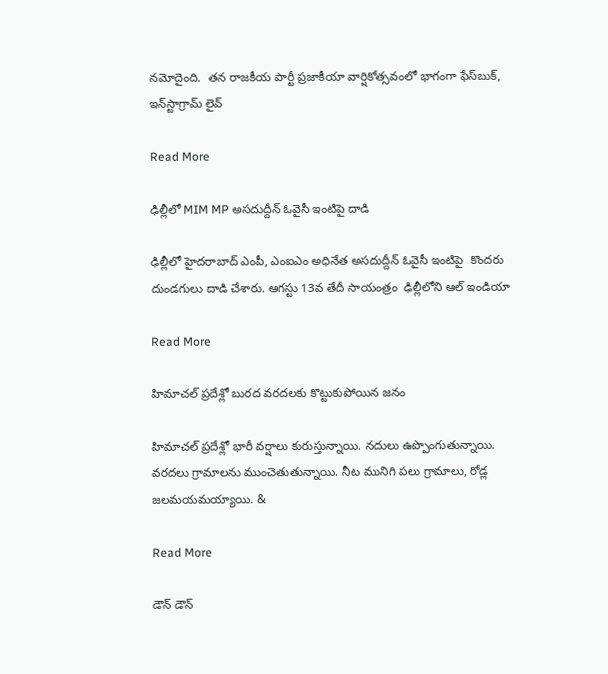నమోదైంది.  తన రాజకీయ పార్టీ ప్రజాకీయా వార్షికోత్సవంలో భాగంగా ఫేస్‌బుక్, ఇన్‌స్టాగ్రామ్ లైవ్

Read More

ఢిల్లీలో MIM MP అసదుద్దీన్ ఓవైసీ ఇంటిపై దాడి

ఢిల్లీలో హైదరాబాద్ ఎంపీ, ఎంఐఎం అధినేత అసదుద్దీన్ ఓవైసీ ఇంటిపై  కొందరు దుండగులు దాడి చేశారు. ఆగస్టు 13వ తేదీ సాయంత్రం  ఢిల్లీలోని ఆల్ ఇండియా

Read More

హిమాచ‌ల్ ప్రదేశ్లో బుర‌ద వ‌ర‌ద‌ల‌కు కొట్టుకుపోయిన జ‌నం

హిమాచల్ ప్రదేశ్లో భారీ వర్షాలు కురుస్తున్నాయి. నదులు ఉప్పొంగుతున్నాయి. వరదలు గ్రామాలను ముంచెతుతున్నాయి. నీట మునిగి పలు గ్రామాలు, రోడ్ల జలమయమయ్యాయి. &

Read More

డౌన్ డౌన్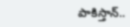పాకిస్తాన్..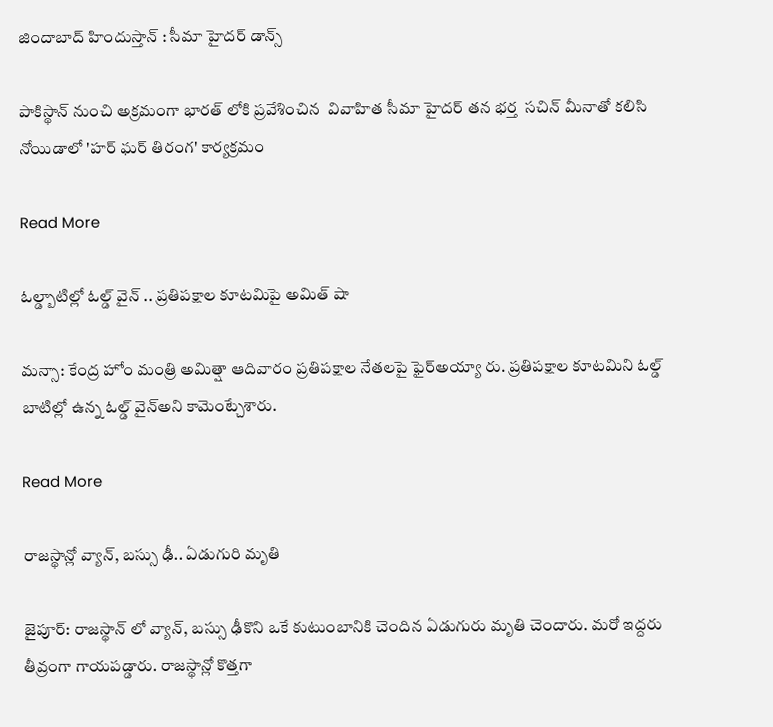జిందాబాద్ హిందుస్తాన్ : సీమా హైద‌ర్ డాన్స్

పాకిస్థాన్ నుంచి అక్రమంగా భారత్ లోకి ప్రవేశించిన  వివాహిత సీమా హైదర్ తన భర్త  సచిన్ మీనాతో కలిసి నోయిడాలో 'హర్ ఘర్ తిరంగ' కార్యక్రమం

Read More

ఓల్డ్బాటిల్లో ఓల్డ్ వైన్ .. ప్రతిపక్షాల కూటమిపై అమిత్ షా

మన్సా: కేంద్ర హోం మంత్రి అమిత్షా ఆదివారం ప్రతిపక్షాల నేతలపై ఫైర్అయ్యా రు. ప్రతిపక్షాల కూటమిని ఓల్డ్ బాటిల్లో ఉన్న ఓల్డ్ వైన్అని కామెంట్చేశారు.

Read More

రాజస్థాన్లో వ్యాన్, బస్సు ఢీ.. ఏడుగురి మృతి

జైపూర్: రాజస్థాన్ లో వ్యాన్, బస్సు ఢీకొని ఒకే కుటుంబానికి చెందిన ఏడుగురు మృతి చెందారు. మరో ఇద్దరు తీవ్రంగా గాయపడ్డారు. రాజస్థాన్లో కొత్తగా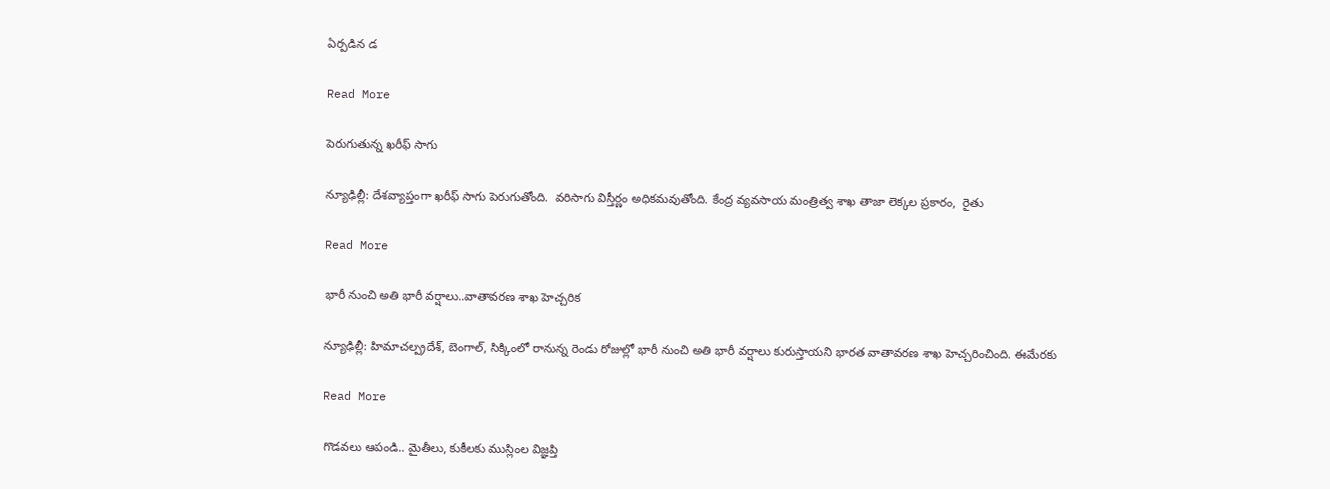ఏర్పడిన డ

Read More

పెరుగుతున్న ఖరీఫ్ సాగు

న్యూఢిల్లీ: దేశవ్యాప్తంగా ఖరీఫ్ సాగు పెరుగుతోంది.  వరిసాగు విస్తీర్ణం అధికమవుతోంది. కేంద్ర వ్యవసాయ మంత్రిత్వ శాఖ తాజా లెక్కల ప్రకారం,  రైతు

Read More

భారీ నుంచి అతి భారీ వర్షాలు..వాతావరణ శాఖ హెచ్చరిక

న్యూఢిల్లీ: హిమాచల్ప్రదేశ్, బెంగాల్, సిక్కింలో రానున్న రెండు రోజుల్లో భారీ నుంచి అతి భారీ వర్షాలు కురుస్తాయని భారత వాతావరణ శాఖ హెచ్చరించింది. ఈమేరకు

Read More

గొడవలు ఆపండి.. మైతీలు, కుకీలకు ముస్లింల విజ్ఞప్తి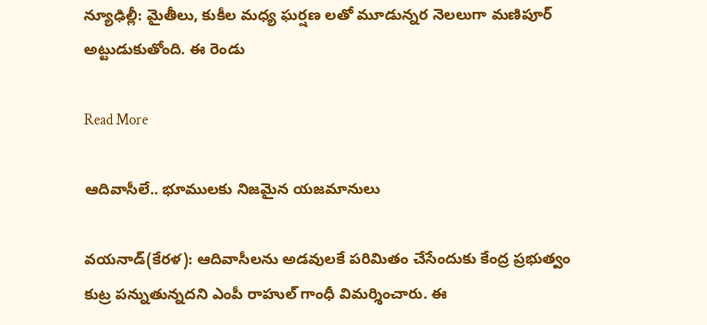న్యూఢిల్లీ: మైతీలు, కుకీల మధ్య ఘర్షణ లతో మూడున్నర నెలలుగా మణిపూర్‌‌‌‌‌‌‌‌‌‌ అట్టుడుకుతోంది. ఈ రెండు

Read More

ఆదివాసీలే.. భూములకు నిజమైన యజమానులు

వయనాడ్(కేరళ): ఆదివాసీలను అడవులకే పరిమితం చేసేందుకు కేంద్ర ప్రభుత్వం కుట్ర పన్నుతున్నదని ఎంపీ రాహుల్ గాంధీ విమర్శించారు. ఈ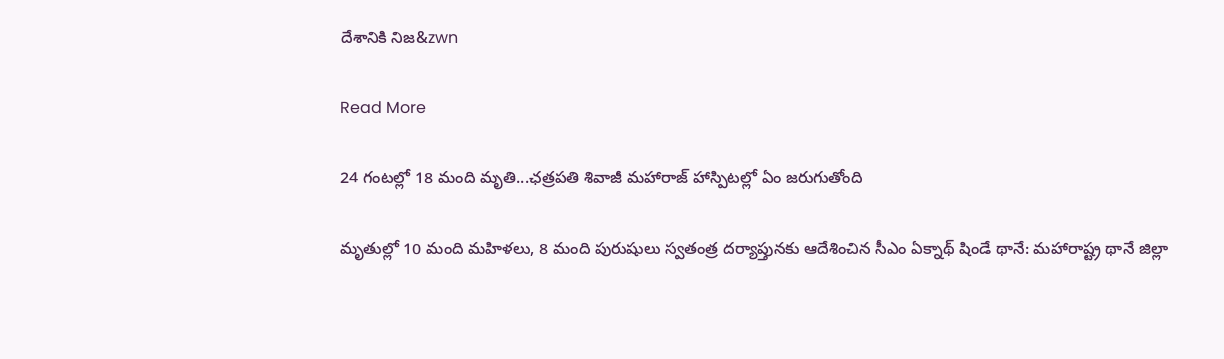దేశానికి నిజ‌‌&zwn

Read More

24 గంటల్లో 18 మంది మృతి...ఛత్రపతి శివాజీ మహారాజ్ హాస్పిటల్లో ఏం జరుగుతోంది

మృతుల్లో 10 మంది మహిళలు, 8 మంది పురుషులు స్వతంత్ర దర్యాప్తునకు ఆదేశించిన సీఎం ఏక్నాథ్ షిండే థానే: మహారాష్ట్ర థానే జిల్లా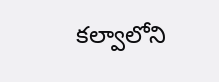కల్వాలోని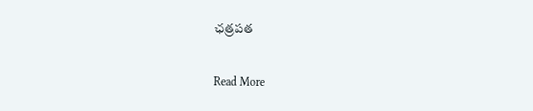ఛత్రపత

Read More